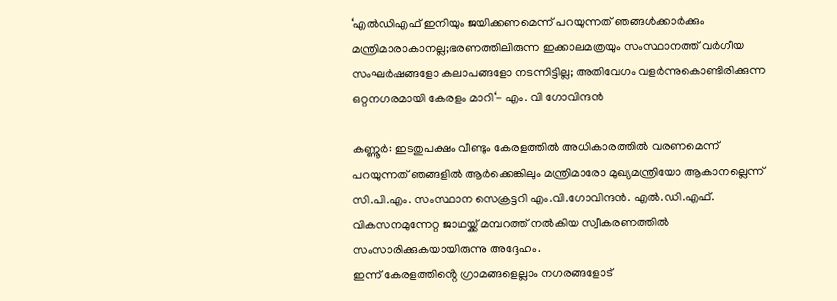‘എൽഡിഎഫ് ഇനിയും ജയിക്കണമെന്ന് പറയുന്നത് ഞങ്ങൾക്കാർക്കും മന്ത്രിമാരാകാനല്ല;ഭരണത്തിലിരുന്ന ഇക്കാലമത്രയും സംസ്ഥാനത്ത് വർഗീയ സംഘർഷങ്ങളോ കലാപങ്ങളോ നടന്നിട്ടില്ല; അതിവേഗം വളർന്നുകൊണ്ടിരിക്കുന്ന ഒറ്റനഗരമായി കേരളം മാറി‘- എം. വി ഗോവിന്ദൻ

കണ്ണൂർ: ഇടതുപക്ഷം വീണ്ടും കേരളത്തിൽ അധികാരത്തിൽ വരണമെന്ന് പറയുന്നത് ഞങ്ങളിൽ ആർക്കെങ്കിലും മന്ത്രിമാരോ മുഖ്യമന്ത്രിയോ ആകാനല്ലെന്ന് സി.പി.എം. സംസ്ഥാന സെക്രട്ടറി എം.വി.ഗോവിന്ദൻ. എൽ.ഡി.എഫ്. വികസനമുന്നേറ്റ ജാഥയ്ക്ക് മമ്പറത്ത് നൽകിയ സ്വീകരണത്തിൽ സംസാരിക്കുകയായിരുന്നു അദ്ദേഹം.
ഇന്ന് കേരളത്തിൻ്റെ ഗ്രാമങ്ങളെല്ലാം നഗരങ്ങളോട്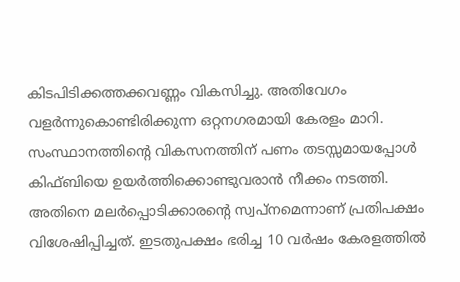കിടപിടിക്കത്തക്കവണ്ണം വികസിച്ചു. അതിവേഗം വളർന്നുകൊണ്ടിരിക്കുന്ന ഒറ്റനഗരമായി കേരളം മാറി. സംസ്ഥാനത്തിൻ്റെ വികസനത്തിന് പണം തടസ്സമായപ്പോൾ കിഫ്ബിയെ ഉയർത്തിക്കൊണ്ടുവരാൻ നീക്കം നടത്തി. അതിനെ മലർപ്പൊടിക്കാരൻ്റെ സ്വപ്നമെന്നാണ് പ്രതിപക്ഷം വിശേഷിപ്പിച്ചത്. ഇടതുപക്ഷം ഭരിച്ച 10 വർഷം കേരളത്തിൽ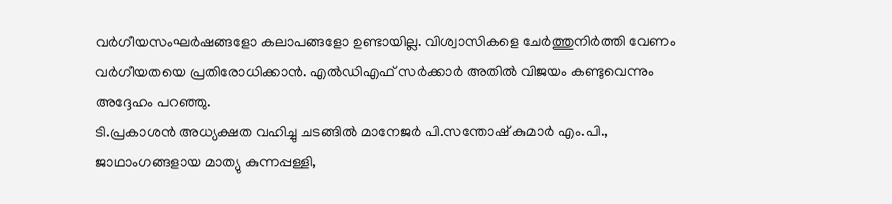വർഗീയസംഘർഷങ്ങളോ കലാപങ്ങളോ ഉണ്ടായില്ല. വിശ്വാസികളെ ചേർത്തുനിർത്തി വേണം വർഗീയതയെ പ്രതിരോധിക്കാൻ. എൽഡിഎഫ് സർക്കാർ അതിൽ വിജയം കണ്ടുവെന്നും അദ്ദേഹം പറഞ്ഞു.
ടി.പ്രകാശൻ അധ്യക്ഷത വഹിച്ചു ചടങ്ങിൽ മാനേജർ പി.സന്തോഷ് കുമാർ എം.പി., ജാഥാംഗങ്ങളായ മാത്യു കുന്നപ്പള്ളി,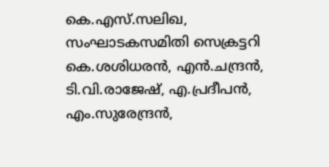കെ.എസ്.സലിഖ, സംഘാടകസമിതി സെക്രട്ടറി കെ.ശശിധരൻ, എൻ.ചന്ദ്രൻ, ടി.വി.രാജേഷ്, എ.പ്രദീപൻ, എം.സുരേന്ദ്രൻ,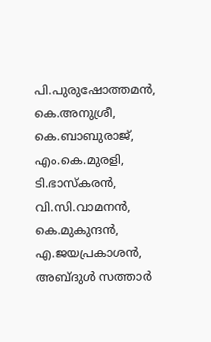പി.പുരുഷോത്തമൻ, കെ.അനുശ്രീ, കെ.ബാബുരാജ്, എം.കെ.മുരളി, ടി.ഭാസ്കരൻ, വി.സി.വാമനൻ, കെ.മുകുന്ദൻ, എ.ജയപ്രകാശൻ, അബ്ദുൾ സത്താർ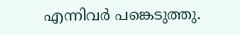എന്നിവർ പങ്കെടുത്തു.